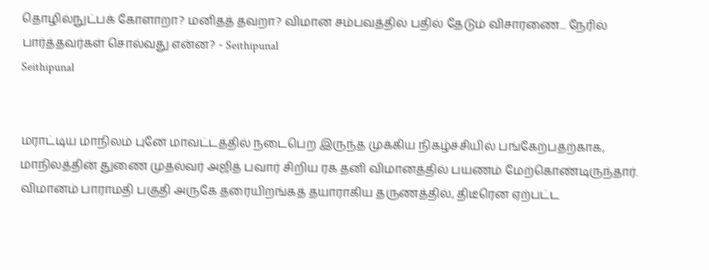தொழில்நுட்பக் கோளாறா? மனிதத் தவறா? விமான சம்பவத்தில் பதில் தேடும் விசாரணை... நேரில் பார்த்தவர்கள் சொல்வது என்ன? - Seithipunal
Seithipunal


மராட்டிய மாநிலம் புனே மாவட்டத்தில் நடைபெற இருந்த முக்கிய நிகழ்ச்சியில் பங்கேற்பதற்காக, மாநிலத்தின் துணை முதல்வர் அஜித் பவார் சிறிய ரக தனி விமானத்தில் பயணம் மேற்கொண்டிருந்தார். விமானம் பாராமதி பகுதி அருகே தரையிறங்கத் தயாராகிய தருணத்தில், திடீரென ஏற்பட்ட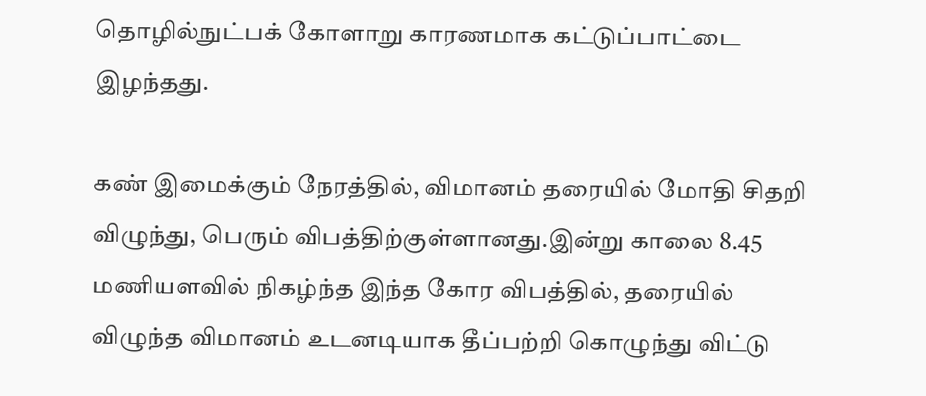தொழில்நுட்பக் கோளாறு காரணமாக கட்டுப்பாட்டை இழந்தது.

கண் இமைக்கும் நேரத்தில், விமானம் தரையில் மோதி சிதறி விழுந்து, பெரும் விபத்திற்குள்ளானது.இன்று காலை 8.45 மணியளவில் நிகழ்ந்த இந்த கோர விபத்தில், தரையில் விழுந்த விமானம் உடனடியாக தீப்பற்றி கொழுந்து விட்டு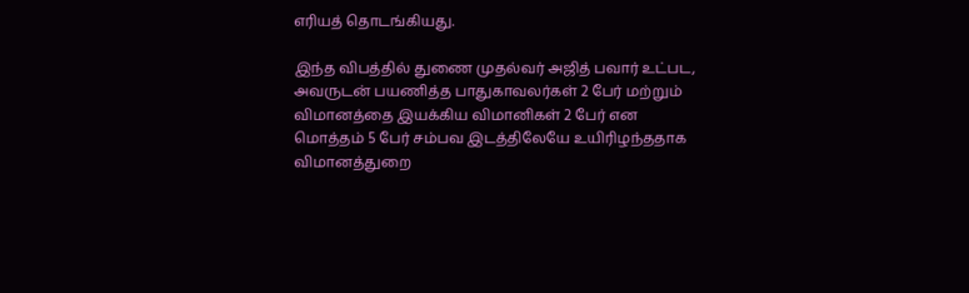எரியத் தொடங்கியது.

இந்த விபத்தில் துணை முதல்வர் அஜித் பவார் உட்பட, அவருடன் பயணித்த பாதுகாவலர்கள் 2 பேர் மற்றும் விமானத்தை இயக்கிய விமானிகள் 2 பேர் என மொத்தம் 5 பேர் சம்பவ இடத்திலேயே உயிரிழந்ததாக விமானத்துறை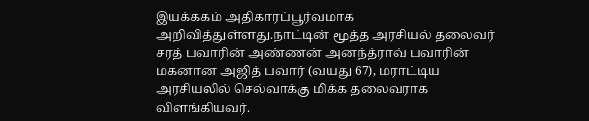இயக்ககம் அதிகாரப்பூர்வமாக அறிவித்துள்ளது.நாட்டின் மூத்த அரசியல் தலைவர் சரத் பவாரின் அண்ணன் அனந்த்ராவ் பவாரின் மகனான அஜித் பவார் (வயது 67), மராட்டிய அரசியலில் செல்வாக்கு மிக்க தலைவராக விளங்கியவர்.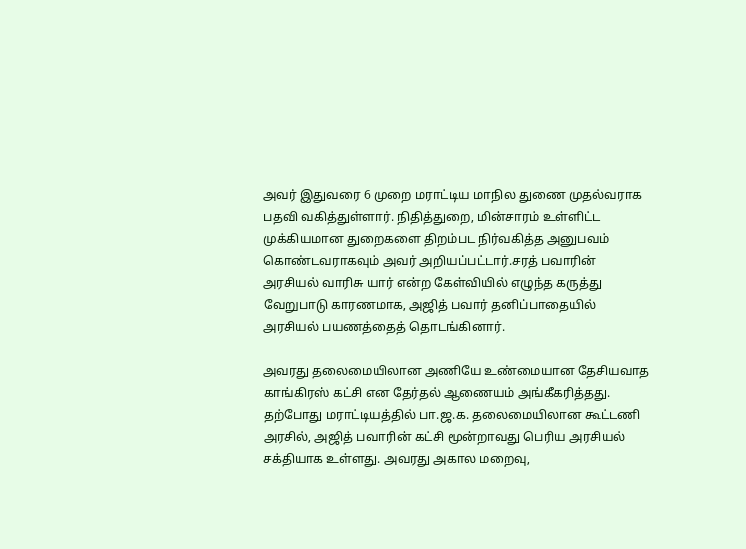அவர் இதுவரை 6 முறை மராட்டிய மாநில துணை முதல்வராக பதவி வகித்துள்ளார். நிதித்துறை, மின்சாரம் உள்ளிட்ட முக்கியமான துறைகளை திறம்பட நிர்வகித்த அனுபவம் கொண்டவராகவும் அவர் அறியப்பட்டார்.சரத் பவாரின் அரசியல் வாரிசு யார் என்ற கேள்வியில் எழுந்த கருத்து வேறுபாடு காரணமாக, அஜித் பவார் தனிப்பாதையில் அரசியல் பயணத்தைத் தொடங்கினார்.

அவரது தலைமையிலான அணியே உண்மையான தேசியவாத காங்கிரஸ் கட்சி என தேர்தல் ஆணையம் அங்கீகரித்தது. தற்போது மராட்டியத்தில் பா.ஜ.க. தலைமையிலான கூட்டணி அரசில், அஜித் பவாரின் கட்சி மூன்றாவது பெரிய அரசியல் சக்தியாக உள்ளது. அவரது அகால மறைவு,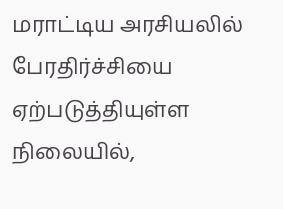மராட்டிய அரசியலில் பேரதிர்ச்சியை ஏற்படுத்தியுள்ள நிலையில்,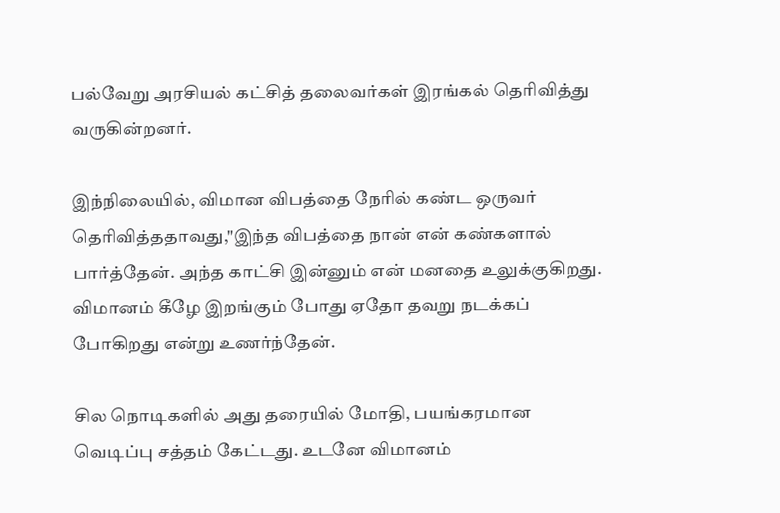பல்வேறு அரசியல் கட்சித் தலைவர்கள் இரங்கல் தெரிவித்து வருகின்றனர்.

இந்நிலையில், விமான விபத்தை நேரில் கண்ட ஒருவர் தெரிவித்ததாவது,"இந்த விபத்தை நான் என் கண்களால் பார்த்தேன். அந்த காட்சி இன்னும் என் மனதை உலுக்குகிறது. விமானம் கீழே இறங்கும் போது ஏதோ தவறு நடக்கப் போகிறது என்று உணர்ந்தேன்.

சில நொடிகளில் அது தரையில் மோதி, பயங்கரமான வெடிப்பு சத்தம் கேட்டது. உடனே விமானம்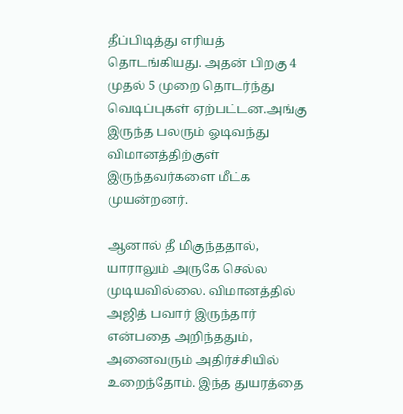தீப்பிடித்து எரியத் தொடங்கியது. அதன் பிறகு 4 முதல் 5 முறை தொடர்ந்து வெடிப்புகள் ஏற்பட்டன.அங்கு இருந்த பலரும் ஓடிவந்து விமானத்திற்குள் இருந்தவர்களை மீட்க முயன்றனர்.

ஆனால் தீ மிகுந்ததால், யாராலும் அருகே செல்ல முடியவில்லை. விமானத்தில் அஜித் பவார் இருந்தார் என்பதை அறிந்ததும், அனைவரும் அதிர்ச்சியில் உறைந்தோம். இந்த துயரத்தை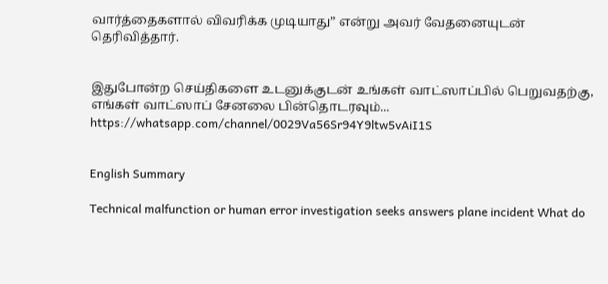வார்த்தைகளால் விவரிக்க முடியாது” என்று அவர் வேதனையுடன் தெரிவித்தார்.


இதுபோன்ற செய்திகளை உடனுக்குடன் உங்கள் வாட்ஸாப்பில் பெறுவதற்கு, எங்கள் வாட்ஸாப் சேனலை பின்தொடரவும்... https://whatsapp.com/channel/0029Va56Sr94Y9ltw5vAiI1S


English Summary

Technical malfunction or human error investigation seeks answers plane incident What do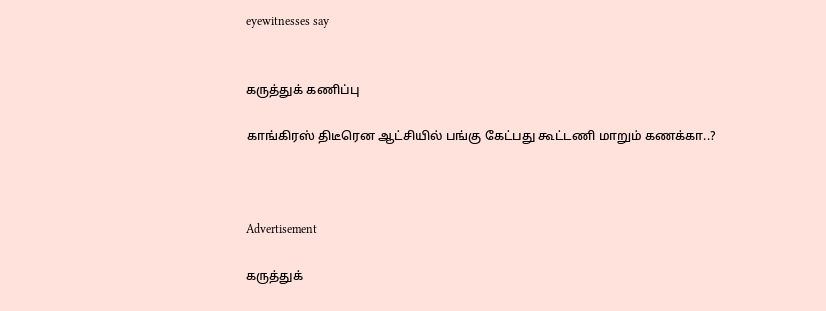eyewitnesses say


கருத்துக் கணிப்பு

காங்கிரஸ் திடீரென ஆட்சியில் பங்கு கேட்பது கூட்டணி மாறும் கணக்கா..?



Advertisement

கருத்துக்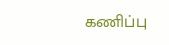கணிப்பு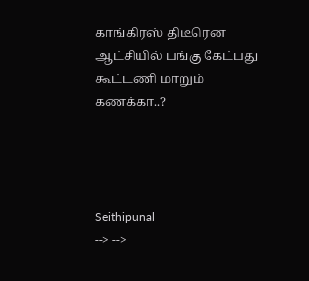காங்கிரஸ் திடீரென ஆட்சியில் பங்கு கேட்பது கூட்டணி மாறும் கணக்கா..?




Seithipunal
--> -->